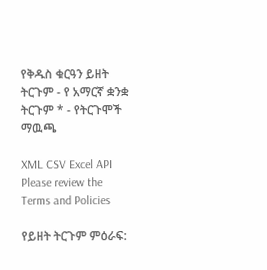የቅዱስ ቁርዓን ይዘት ትርጉም - የ አማርኛ ቋንቋ ትርጉም * - የትርጉሞች ማዉጫ

XML CSV Excel API
Please review the Terms and Policies

የይዘት ትርጉም ምዕራፍ: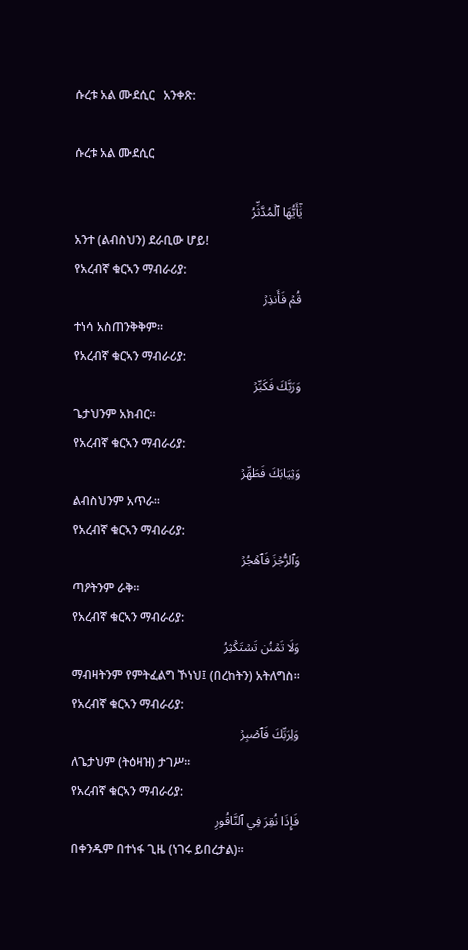ሱረቱ አል ሙደሲር   አንቀጽ:

ሱረቱ አል ሙደሲር

يَٰٓأَيُّهَا ٱلۡمُدَّثِّرُ
አንተ (ልብስህን) ደራቢው ሆይ!
የአረብኛ ቁርኣን ማብራሪያ:
قُمۡ فَأَنذِرۡ
ተነሳ አስጠንቅቅም፡፡
የአረብኛ ቁርኣን ማብራሪያ:
وَرَبَّكَ فَكَبِّرۡ
ጌታህንም አክብር፡፡
የአረብኛ ቁርኣን ማብራሪያ:
وَثِيَابَكَ فَطَهِّرۡ
ልብስህንም አጥራ፡፡
የአረብኛ ቁርኣን ማብራሪያ:
وَٱلرُّجۡزَ فَٱهۡجُرۡ
ጣዖትንም ራቅ፡፡
የአረብኛ ቁርኣን ማብራሪያ:
وَلَا تَمۡنُن تَسۡتَكۡثِرُ
ማብዛትንም የምትፈልግ ኾነህ፤ (በረከትን) አትለግስ።
የአረብኛ ቁርኣን ማብራሪያ:
وَلِرَبِّكَ فَٱصۡبِرۡ
ለጌታህም (ትዕዛዝ) ታገሥ፡፡
የአረብኛ ቁርኣን ማብራሪያ:
فَإِذَا نُقِرَ فِي ٱلنَّاقُورِ
በቀንዱም በተነፋ ጊዜ (ነገሩ ይበረታል)፡፡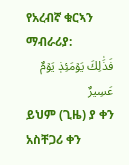የአረብኛ ቁርኣን ማብራሪያ:
فَذَٰلِكَ يَوۡمَئِذٖ يَوۡمٌ عَسِيرٌ
ይህም (ጊዜ) ያ ቀን አስቸጋሪ ቀን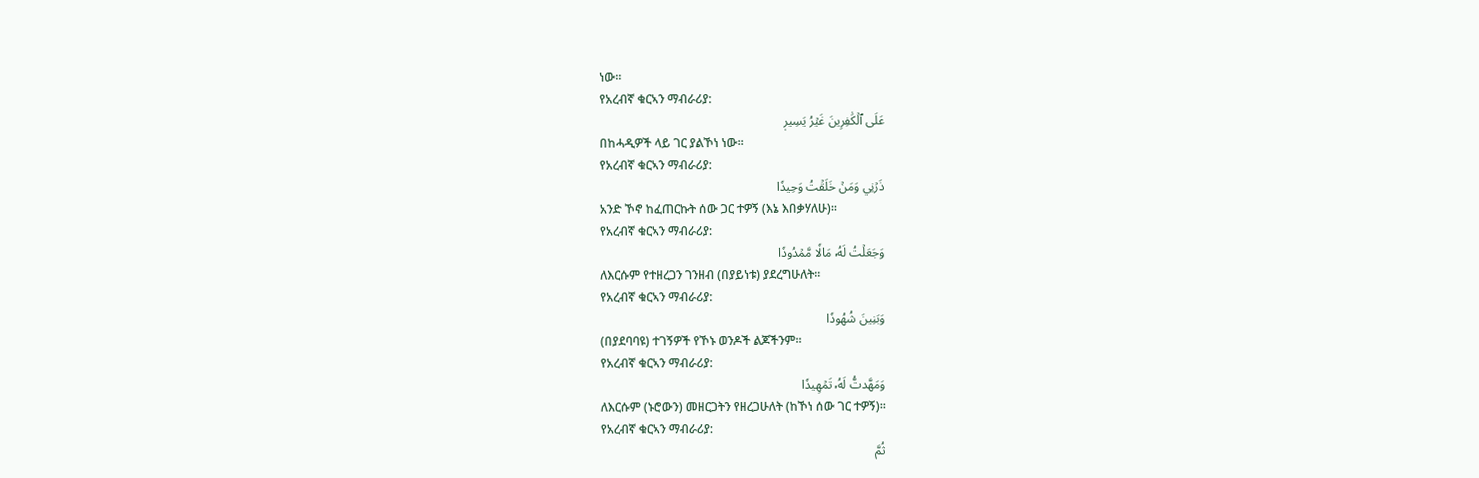ነው፡፡
የአረብኛ ቁርኣን ማብራሪያ:
عَلَى ٱلۡكَٰفِرِينَ غَيۡرُ يَسِيرٖ
በከሓዲዎች ላይ ገር ያልኾነ ነው፡፡
የአረብኛ ቁርኣን ማብራሪያ:
ذَرۡنِي وَمَنۡ خَلَقۡتُ وَحِيدٗا
አንድ ኾኖ ከፈጠርኩት ሰው ጋር ተዎኝ (እኔ እበቃሃለሁ)፡፡
የአረብኛ ቁርኣን ማብራሪያ:
وَجَعَلۡتُ لَهُۥ مَالٗا مَّمۡدُودٗا
ለእርሱም የተዘረጋን ገንዘብ (በያይነቱ) ያደረግሁለት፡፡
የአረብኛ ቁርኣን ማብራሪያ:
وَبَنِينَ شُهُودٗا
(በያደባባዩ) ተገኝዎች የኾኑ ወንዶች ልጆችንም፡፡
የአረብኛ ቁርኣን ማብራሪያ:
وَمَهَّدتُّ لَهُۥ تَمۡهِيدٗا
ለእርሱም (ኑሮውን) መዘርጋትን የዘረጋሁለት (ከኾነ ሰው ገር ተዎኝ)፡፡
የአረብኛ ቁርኣን ማብራሪያ:
ثُمَّ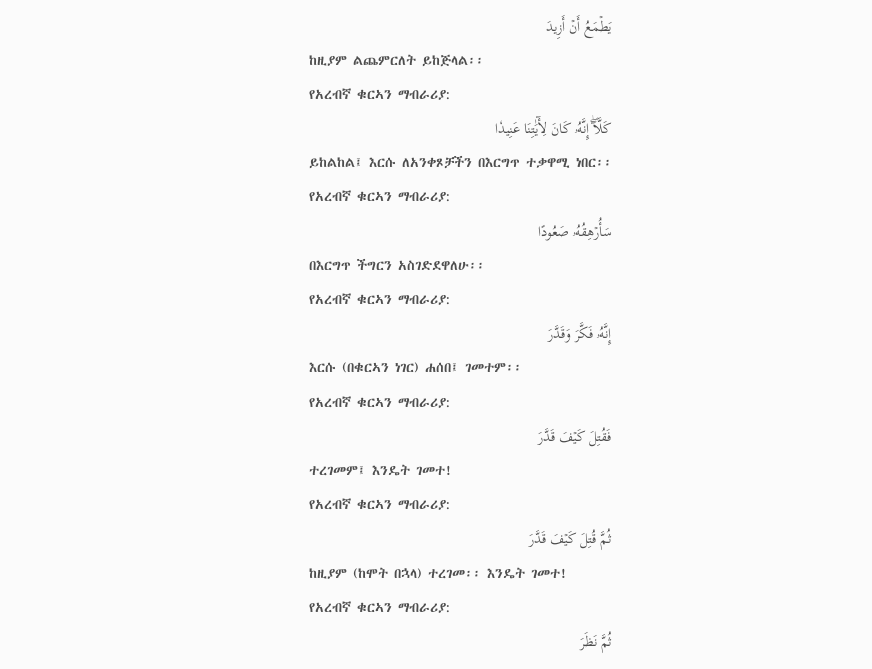يَطۡمَعُ أَنۡ أَزِيدَ
ከዚያም ልጨምርለት ይከጅላል፡፡
የአረብኛ ቁርኣን ማብራሪያ:
كَلَّآۖ إِنَّهُۥ كَانَ لِأٓيَٰتِنَا عَنِيدٗا
ይከልከል፤ እርሱ ለአንቀጾቻችን በእርግጥ ተቃዋሚ ነበር፡፡
የአረብኛ ቁርኣን ማብራሪያ:
سَأُرۡهِقُهُۥ صَعُودًا
በእርግጥ ችግርን አስገድደዋለሁ፡፡
የአረብኛ ቁርኣን ማብራሪያ:
إِنَّهُۥ فَكَّرَ وَقَدَّرَ
እርሱ (በቁርኣን ነገር) ሐሰበ፤ ገመተም፡፡
የአረብኛ ቁርኣን ማብራሪያ:
فَقُتِلَ كَيۡفَ قَدَّرَ
ተረገመም፤ እንዴት ገመተ!
የአረብኛ ቁርኣን ማብራሪያ:
ثُمَّ قُتِلَ كَيۡفَ قَدَّرَ
ከዚያም (ከሞት በኋላ) ተረገመ፡፡ እንዴት ገመተ!
የአረብኛ ቁርኣን ማብራሪያ:
ثُمَّ نَظَرَ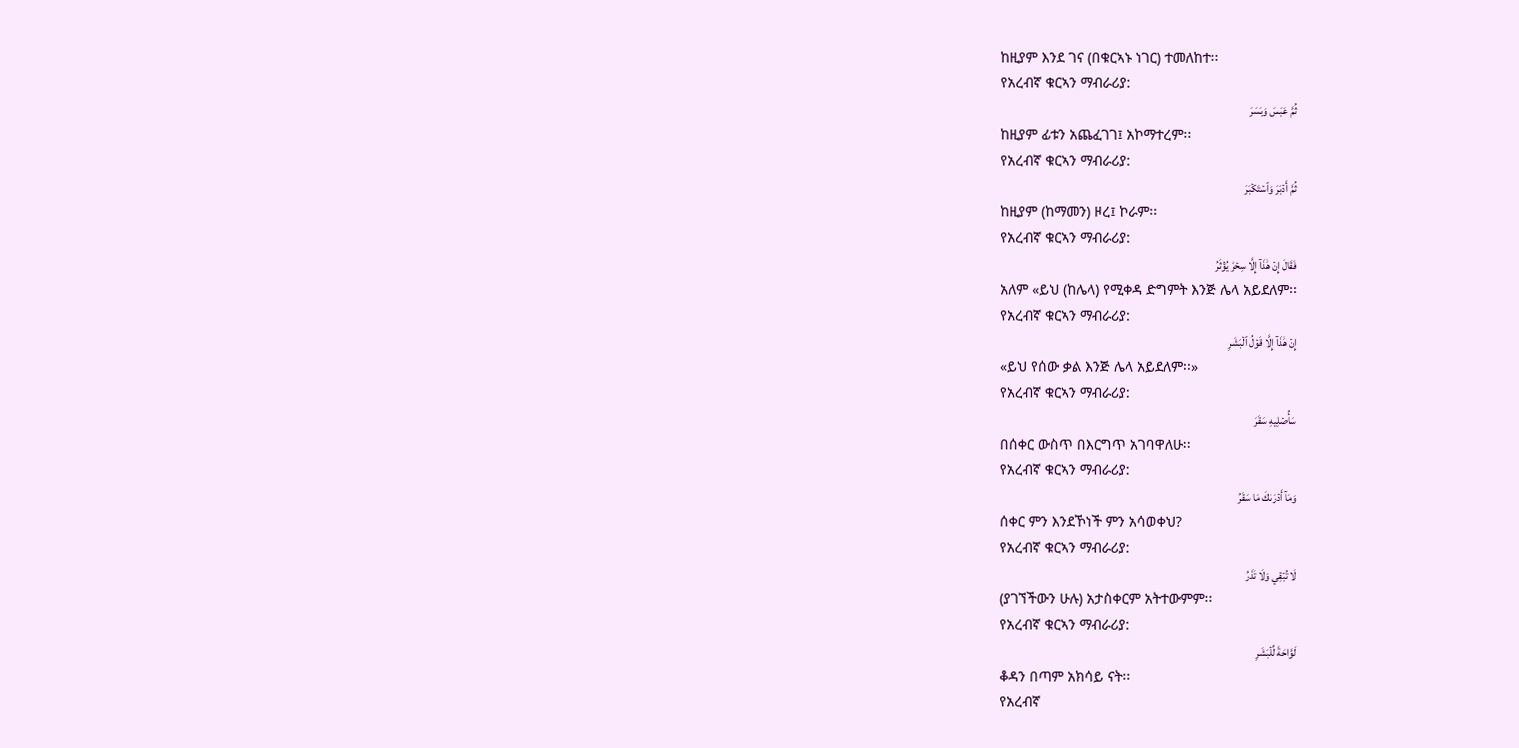ከዚያም እንደ ገና (በቁርኣኑ ነገር) ተመለከተ፡፡
የአረብኛ ቁርኣን ማብራሪያ:
ثُمَّ عَبَسَ وَبَسَرَ
ከዚያም ፊቱን አጨፈገገ፤ አኮማተረም፡፡
የአረብኛ ቁርኣን ማብራሪያ:
ثُمَّ أَدۡبَرَ وَٱسۡتَكۡبَرَ
ከዚያም (ከማመን) ዞረ፤ ኮራም፡፡
የአረብኛ ቁርኣን ማብራሪያ:
فَقَالَ إِنۡ هَٰذَآ إِلَّا سِحۡرٞ يُؤۡثَرُ
አለም «ይህ (ከሌላ) የሚቀዳ ድግምት እንጅ ሌላ አይደለም፡፡
የአረብኛ ቁርኣን ማብራሪያ:
إِنۡ هَٰذَآ إِلَّا قَوۡلُ ٱلۡبَشَرِ
«ይህ የሰው ቃል እንጅ ሌላ አይደለም፡፡»
የአረብኛ ቁርኣን ማብራሪያ:
سَأُصۡلِيهِ سَقَرَ
በሰቀር ውስጥ በእርግጥ አገባዋለሁ፡፡
የአረብኛ ቁርኣን ማብራሪያ:
وَمَآ أَدۡرَىٰكَ مَا سَقَرُ
ሰቀር ምን እንደኾነች ምን አሳወቀህ?
የአረብኛ ቁርኣን ማብራሪያ:
لَا تُبۡقِي وَلَا تَذَرُ
(ያገኘችውን ሁሉ) አታስቀርም አትተውምም፡፡
የአረብኛ ቁርኣን ማብራሪያ:
لَوَّاحَةٞ لِّلۡبَشَرِ
ቆዳን በጣም አክሳይ ናት፡፡
የአረብኛ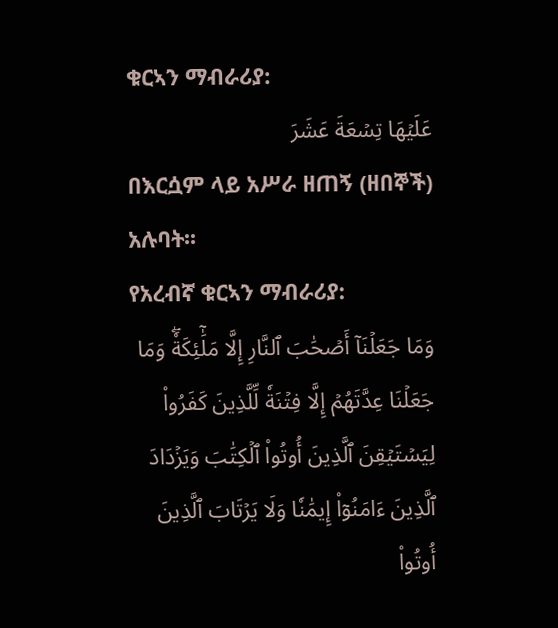ቁርኣን ማብራሪያ:
عَلَيۡهَا تِسۡعَةَ عَشَرَ
በእርሷም ላይ አሥራ ዘጠኝ (ዘበኞች) አሉባት፡፡
የአረብኛ ቁርኣን ማብራሪያ:
وَمَا جَعَلۡنَآ أَصۡحَٰبَ ٱلنَّارِ إِلَّا مَلَٰٓئِكَةٗۖ وَمَا جَعَلۡنَا عِدَّتَهُمۡ إِلَّا فِتۡنَةٗ لِّلَّذِينَ كَفَرُواْ لِيَسۡتَيۡقِنَ ٱلَّذِينَ أُوتُواْ ٱلۡكِتَٰبَ وَيَزۡدَادَ ٱلَّذِينَ ءَامَنُوٓاْ إِيمَٰنٗا وَلَا يَرۡتَابَ ٱلَّذِينَ أُوتُواْ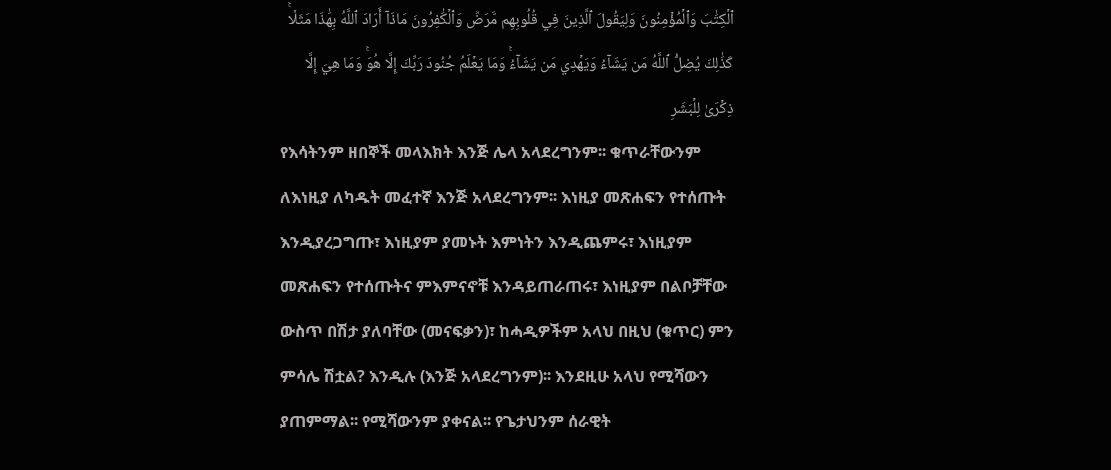ٱلۡكِتَٰبَ وَٱلۡمُؤۡمِنُونَ وَلِيَقُولَ ٱلَّذِينَ فِي قُلُوبِهِم مَّرَضٞ وَٱلۡكَٰفِرُونَ مَاذَآ أَرَادَ ٱللَّهُ بِهَٰذَا مَثَلٗاۚ كَذَٰلِكَ يُضِلُّ ٱللَّهُ مَن يَشَآءُ وَيَهۡدِي مَن يَشَآءُۚ وَمَا يَعۡلَمُ جُنُودَ رَبِّكَ إِلَّا هُوَۚ وَمَا هِيَ إِلَّا ذِكۡرَىٰ لِلۡبَشَرِ
የእሳትንም ዘበኞች መላእክት እንጅ ሌላ አላደረግንም፡፡ ቁጥራቸውንም ለእነዚያ ለካዱት መፈተኛ እንጅ አላደረግንም፡፡ እነዚያ መጽሐፍን የተሰጡት እንዲያረጋግጡ፣ እነዚያም ያመኑት እምነትን እንዲጨምሩ፣ እነዚያም መጽሐፍን የተሰጡትና ምእምናኖቹ እንዳይጠራጠሩ፣ እነዚያም በልቦቻቸው ውስጥ በሽታ ያለባቸው (መናፍቃን)፣ ከሓዲዎችም አላህ በዚህ (ቁጥር) ምን ምሳሌ ሽቷል? እንዲሉ (እንጅ አላደረግንም)፡፡ እንደዚሁ አላህ የሚሻውን ያጠምማል፡፡ የሚሻውንም ያቀናል፡፡ የጌታህንም ሰራዊት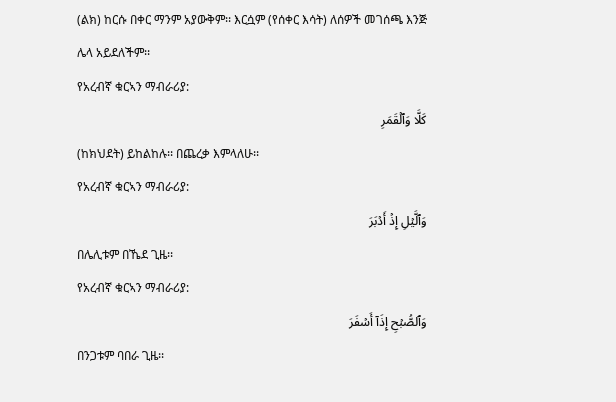(ልክ) ከርሱ በቀር ማንም አያውቅም፡፡ እርሷም (የሰቀር እሳት) ለሰዎች መገሰጫ እንጅ ሌላ አይደለችም፡፡
የአረብኛ ቁርኣን ማብራሪያ:
كَلَّا وَٱلۡقَمَرِ
(ከክህደት) ይከልከሉ፡፡ በጨረቃ እምላለሁ፡፡
የአረብኛ ቁርኣን ማብራሪያ:
وَٱلَّيۡلِ إِذۡ أَدۡبَرَ
በሌሊቱም በኼደ ጊዜ፡፡
የአረብኛ ቁርኣን ማብራሪያ:
وَٱلصُّبۡحِ إِذَآ أَسۡفَرَ
በንጋቱም ባበራ ጊዜ፡፡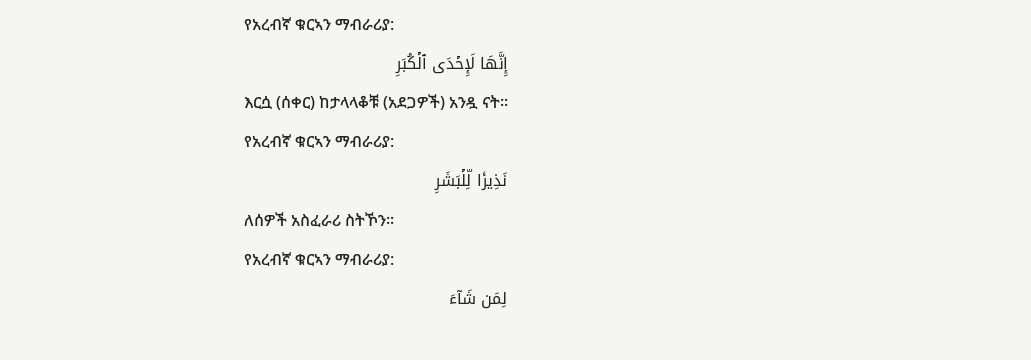የአረብኛ ቁርኣን ማብራሪያ:
إِنَّهَا لَإِحۡدَى ٱلۡكُبَرِ
እርሷ (ሰቀር) ከታላላቆቹ (አደጋዎች) አንዷ ናት፡፡
የአረብኛ ቁርኣን ማብራሪያ:
نَذِيرٗا لِّلۡبَشَرِ
ለሰዎች አስፈራሪ ስትኾን፡፡
የአረብኛ ቁርኣን ማብራሪያ:
لِمَن شَآءَ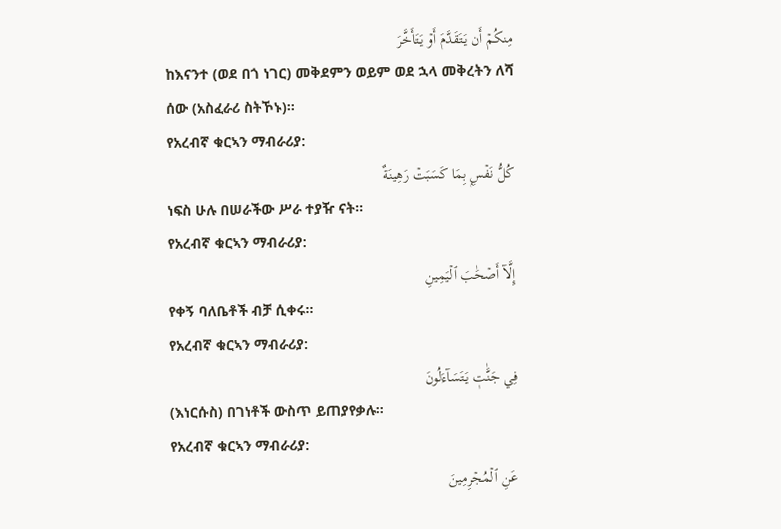مِنكُمۡ أَن يَتَقَدَّمَ أَوۡ يَتَأَخَّرَ
ከእናንተ (ወደ በጎ ነገር) መቅደምን ወይም ወደ ኋላ መቅረትን ለሻ ሰው (አስፈራሪ ስትኾኑ)፡፡
የአረብኛ ቁርኣን ማብራሪያ:
كُلُّ نَفۡسِۭ بِمَا كَسَبَتۡ رَهِينَةٌ
ነፍስ ሁሉ በሠራችው ሥራ ተያዥ ናት፡፡
የአረብኛ ቁርኣን ማብራሪያ:
إِلَّآ أَصۡحَٰبَ ٱلۡيَمِينِ
የቀኝ ባለቤቶች ብቻ ሲቀሩ፡፡
የአረብኛ ቁርኣን ማብራሪያ:
فِي جَنَّٰتٖ يَتَسَآءَلُونَ
(እነርሱስ) በገነቶች ውስጥ ይጠያየቃሉ፡፡
የአረብኛ ቁርኣን ማብራሪያ:
عَنِ ٱلۡمُجۡرِمِينَ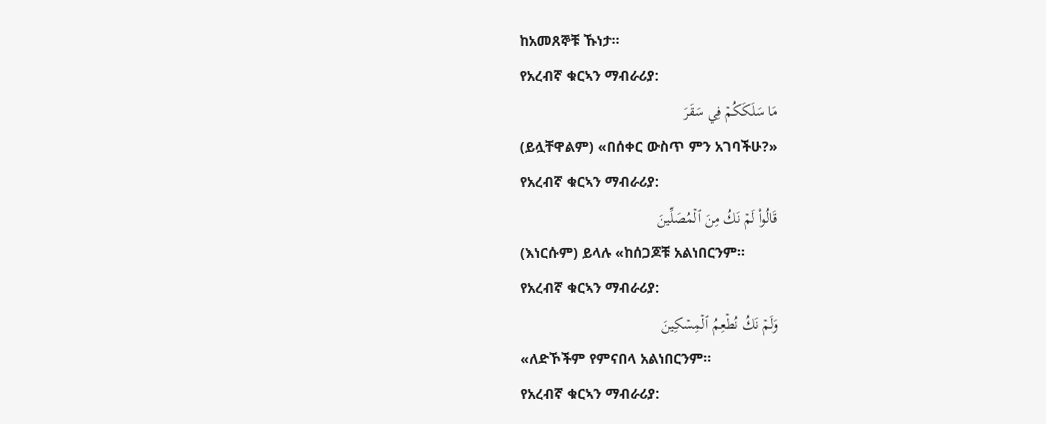ከአመጸኞቹ ኹነታ፡፡
የአረብኛ ቁርኣን ማብራሪያ:
مَا سَلَكَكُمۡ فِي سَقَرَ
(ይሏቸዋልም) «በሰቀር ውስጥ ምን አገባችሁ?»
የአረብኛ ቁርኣን ማብራሪያ:
قَالُواْ لَمۡ نَكُ مِنَ ٱلۡمُصَلِّينَ
(እነርሱም) ይላሉ «ከሰጋጆቹ አልነበርንም፡፡
የአረብኛ ቁርኣን ማብራሪያ:
وَلَمۡ نَكُ نُطۡعِمُ ٱلۡمِسۡكِينَ
«ለድኾችም የምናበላ አልነበርንም፡፡
የአረብኛ ቁርኣን ማብራሪያ: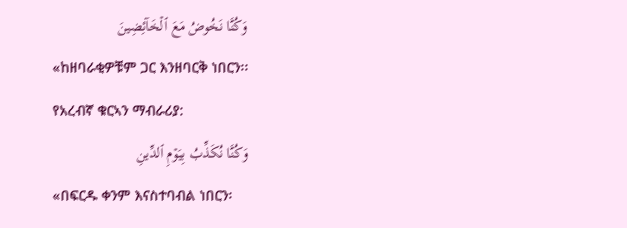وَكُنَّا نَخُوضُ مَعَ ٱلۡخَآئِضِينَ
«ከዘባራቂዎቹም ጋር እንዘባርቅ ነበርን፡፡
የአረብኛ ቁርኣን ማብራሪያ:
وَكُنَّا نُكَذِّبُ بِيَوۡمِ ٱلدِّينِ
«በፍርዱ ቀንም እናስተባብል ነበርን፡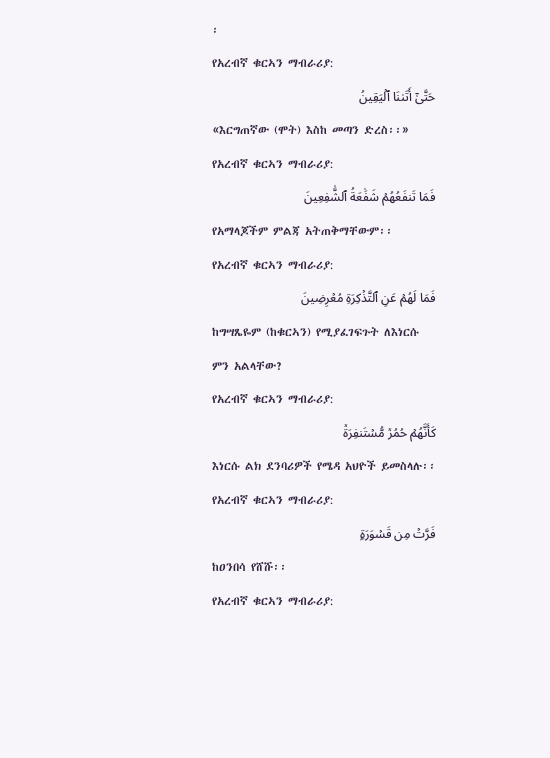፡
የአረብኛ ቁርኣን ማብራሪያ:
حَتَّىٰٓ أَتَىٰنَا ٱلۡيَقِينُ
«እርግጠኛው (ሞት) እስከ መጣን ድረስ፡፡»
የአረብኛ ቁርኣን ማብራሪያ:
فَمَا تَنفَعُهُمۡ شَفَٰعَةُ ٱلشَّٰفِعِينَ
የአማላጆችም ምልጃ አትጠቅማቸውም፡፡
የአረብኛ ቁርኣን ማብራሪያ:
فَمَا لَهُمۡ عَنِ ٱلتَّذۡكِرَةِ مُعۡرِضِينَ
ከግሣጼዬም (ከቁርኣን) የሚያፈገፍጉት ለእነርሱ ምን አልላቸው?
የአረብኛ ቁርኣን ማብራሪያ:
كَأَنَّهُمۡ حُمُرٞ مُّسۡتَنفِرَةٞ
እነርሱ ልክ ደንባሪዎች የሜዳ አህዮች ይመስላሉ፡፡
የአረብኛ ቁርኣን ማብራሪያ:
فَرَّتۡ مِن قَسۡوَرَةِۭ
ከዐንበሳ የሸሹ፡፡
የአረብኛ ቁርኣን ማብራሪያ: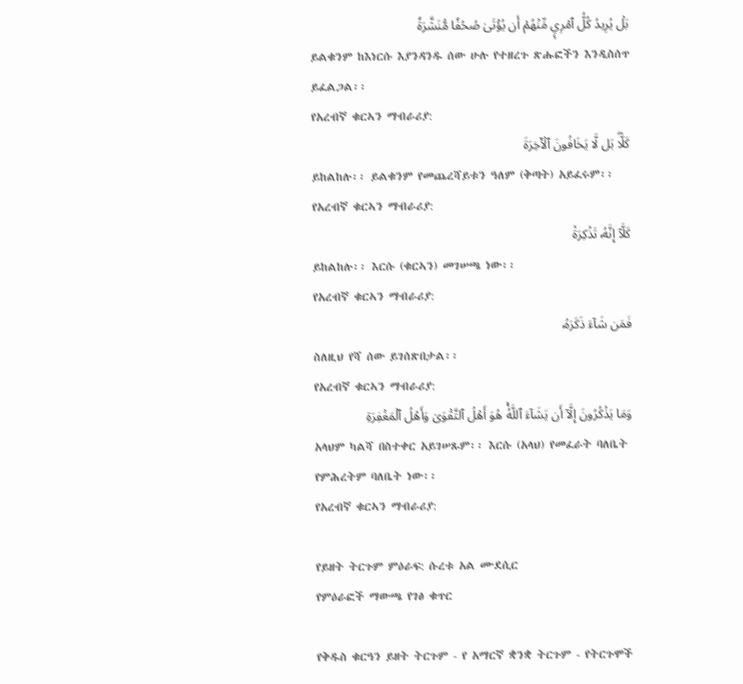بَلۡ يُرِيدُ كُلُّ ٱمۡرِيٕٖ مِّنۡهُمۡ أَن يُؤۡتَىٰ صُحُفٗا مُّنَشَّرَةٗ
ይልቁንም ከእነርሱ እያንዳንዱ ሰው ሁሉ የተዘረጉ ጽሑፎችን እንዲስሰጥ ይፈልጋል፡፡
የአረብኛ ቁርኣን ማብራሪያ:
كَلَّاۖ بَل لَّا يَخَافُونَ ٱلۡأٓخِرَةَ
ይከልከሉ፡፡ ይልቁንም የመጨረሻይቱን ዓለም (ቅጣት) አይፈሩም፡፡
የአረብኛ ቁርኣን ማብራሪያ:
كَلَّآ إِنَّهُۥ تَذۡكِرَةٞ
ይከልከሉ፡፡ እርሱ (ቁርኣን) መገሠጫ ነው፡፡
የአረብኛ ቁርኣን ማብራሪያ:
فَمَن شَآءَ ذَكَرَهُۥ
ስለዚህ የሻ ሰው ይገሰጽበታል፡፡
የአረብኛ ቁርኣን ማብራሪያ:
وَمَا يَذۡكُرُونَ إِلَّآ أَن يَشَآءَ ٱللَّهُۚ هُوَ أَهۡلُ ٱلتَّقۡوَىٰ وَأَهۡلُ ٱلۡمَغۡفِرَةِ
አላህም ካልሻ በስተቀር አይገሠጹም፡፡ እርሱ (አላህ) የመፈራት ባለቤት የምሕረትም ባለቤት ነው፡፡
የአረብኛ ቁርኣን ማብራሪያ:

የይዘት ትርጉም ምዕራፍ: ሱረቱ አል ሙደሲር
የምዕራፎች ማውጫ የገፅ ቁጥር

የቅዱስ ቁርዓን ይዘት ትርጉም - የ አማርኛ ቋንቋ ትርጉም - የትርጉሞች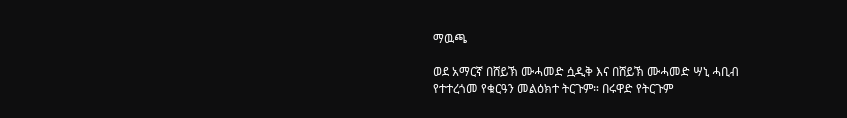ማዉጫ

ወደ አማርኛ በሸይኽ ሙሓመድ ሷዲቅ እና በሸይኽ ሙሓመድ ሣኒ ሓቢብ የተተረጎመ የቁርዓን መልዕክተ ትርጉም። በሩዋድ የትርጉም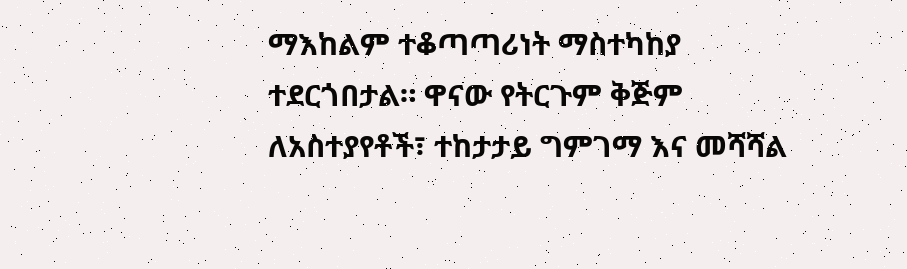ማእከልም ተቆጣጣሪነት ማስተካከያ ተደርጎበታል። ዋናው የትርጉም ቅጅም ለአስተያየቶች፣ ተከታታይ ግምገማ እና መሻሻል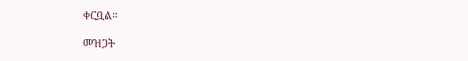ቀርቧል።

መዝጋት